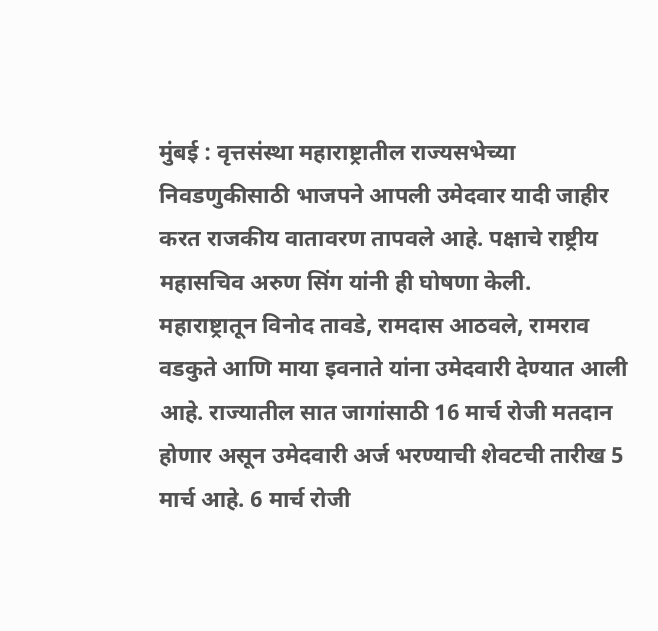मुंबई : वृत्तसंस्था महाराष्ट्रातील राज्यसभेच्या निवडणुकीसाठी भाजपने आपली उमेदवार यादी जाहीर करत राजकीय वातावरण तापवले आहे. पक्षाचे राष्ट्रीय महासचिव अरुण सिंग यांनी ही घोषणा केली. महाराष्ट्रातून विनोद तावडे, रामदास आठवले, रामराव वडकुते आणि माया इवनाते यांना उमेदवारी देण्यात आली आहे. राज्यातील सात जागांसाठी 16 मार्च रोजी मतदान होणार असून उमेदवारी अर्ज भरण्याची शेवटची तारीख 5 मार्च आहे. 6 मार्च रोजी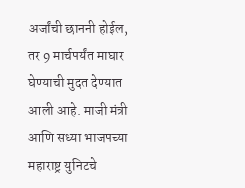अर्जांची छाननी होईल, तर 9 मार्चपर्यंत माघार घेण्याची मुदत देण्यात आली आहे. माजी मंत्री आणि सध्या भाजपच्या महाराष्ट्र युनिटचे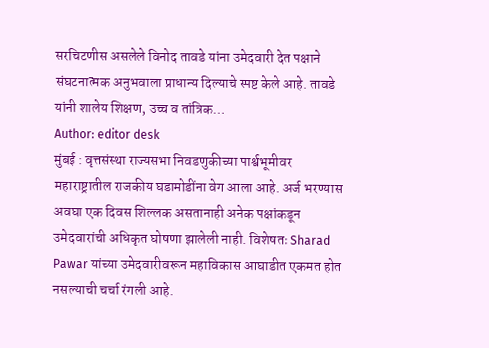सरचिटणीस असलेले विनोद तावडे यांना उमेदवारी देत पक्षाने संघटनात्मक अनुभवाला प्राधान्य दिल्याचे स्पष्ट केले आहे. तावडे यांनी शालेय शिक्षण, उच्च व तांत्रिक…
Author: editor desk
मुंबई : वृत्तसंस्था राज्यसभा निवडणुकीच्या पार्श्वभूमीवर महाराष्ट्रातील राजकीय घडामोडींना वेग आला आहे. अर्ज भरण्यास अवघा एक दिवस शिल्लक असतानाही अनेक पक्षांकडून उमेदवारांची अधिकृत घोषणा झालेली नाही. विशेषतः Sharad Pawar यांच्या उमेदवारीवरून महाविकास आघाडीत एकमत होत नसल्याची चर्चा रंगली आहे.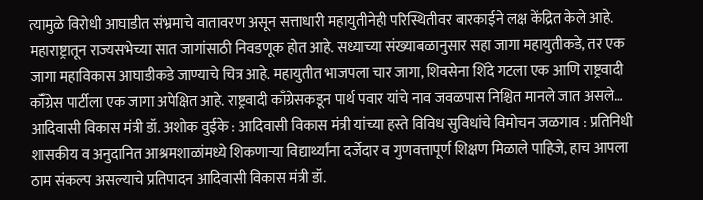त्यामुळे विरोधी आघाडीत संभ्रमाचे वातावरण असून सत्ताधारी महायुतीनेही परिस्थितीवर बारकाईने लक्ष केंद्रित केले आहे. महाराष्ट्रातून राज्यसभेच्या सात जागांसाठी निवडणूक होत आहे. सध्याच्या संख्याबळानुसार सहा जागा महायुतीकडे, तर एक जागा महाविकास आघाडीकडे जाण्याचे चित्र आहे. महायुतीत भाजपला चार जागा, शिवसेना शिंदे गटला एक आणि राष्ट्रवादी कॉँग्रेस पार्टीला एक जागा अपेक्षित आहे. राष्ट्रवादी काँग्रेसकडून पार्थ पवार यांचे नाव जवळपास निश्चित मानले जात असले…
आदिवासी विकास मंत्री डॉ. अशोक वुईके : आदिवासी विकास मंत्री यांच्या हस्ते विविध सुविधांचे विमोचन जळगाव : प्रतिनिधी शासकीय व अनुदानित आश्रमशाळांमध्ये शिकणाऱ्या विद्यार्थ्यांना दर्जेदार व गुणवत्तापूर्ण शिक्षण मिळाले पाहिजे, हाच आपला ठाम संकल्प असल्याचे प्रतिपादन आदिवासी विकास मंत्री डॉ.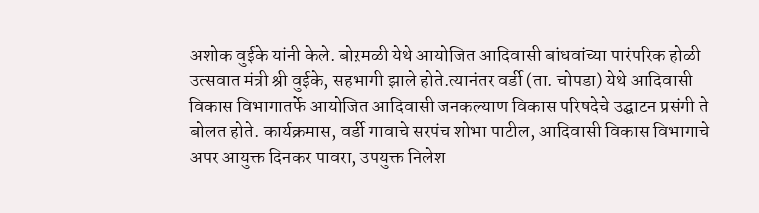अशोक वुईके यांनी केले. बोऱमळी येथे आयोजित आदिवासी बांधवांच्या पारंपरिक होळी उत्सवात मंत्री श्री वुईके, सहभागी झाले होते.त्यानंतर वर्डी (ता. चोपडा) येथे आदिवासी विकास विभागातर्फे आयोजित आदिवासी जनकल्याण विकास परिषदेचे उद्घाटन प्रसंगी ते बोलत होते. कार्यक्रमास, वर्डी गावाचे सरपंच शोभा पाटील, आदिवासी विकास विभागाचे अपर आयुक्त दिनकर पावरा, उपयुक्त निलेश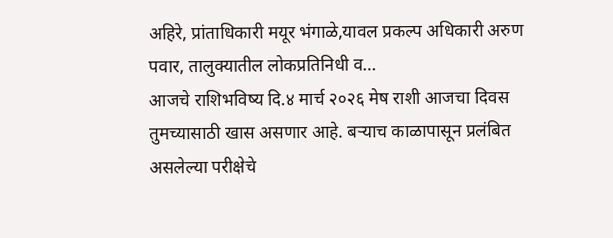अहिरे, प्रांताधिकारी मयूर भंगाळे,यावल प्रकल्प अधिकारी अरुण पवार, तालुक्यातील लोकप्रतिनिधी व…
आजचे राशिभविष्य दि.४ मार्च २०२६ मेष राशी आजचा दिवस तुमच्यासाठी खास असणार आहे. बऱ्याच काळापासून प्रलंबित असलेल्या परीक्षेचे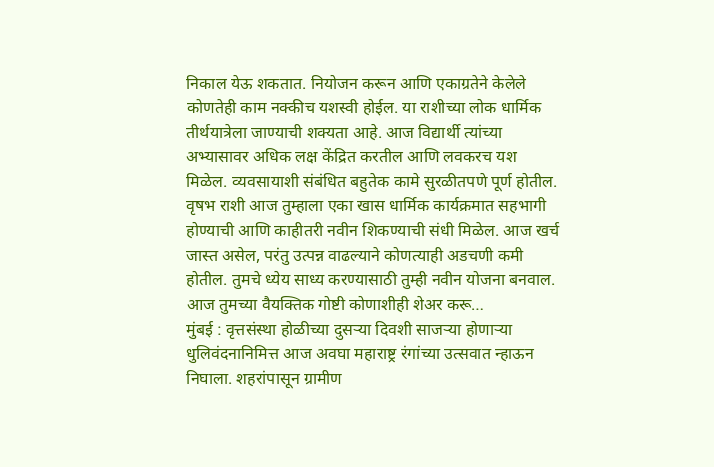निकाल येऊ शकतात. नियोजन करून आणि एकाग्रतेने केलेले कोणतेही काम नक्कीच यशस्वी होईल. या राशीच्या लोक धार्मिक तीर्थयात्रेला जाण्याची शक्यता आहे. आज विद्यार्थी त्यांच्या अभ्यासावर अधिक लक्ष केंद्रित करतील आणि लवकरच यश मिळेल. व्यवसायाशी संबंधित बहुतेक कामे सुरळीतपणे पूर्ण होतील. वृषभ राशी आज तुम्हाला एका खास धार्मिक कार्यक्रमात सहभागी होण्याची आणि काहीतरी नवीन शिकण्याची संधी मिळेल. आज खर्च जास्त असेल, परंतु उत्पन्न वाढल्याने कोणत्याही अडचणी कमी होतील. तुमचे ध्येय साध्य करण्यासाठी तुम्ही नवीन योजना बनवाल. आज तुमच्या वैयक्तिक गोष्टी कोणाशीही शेअर करू…
मुंबई : वृत्तसंस्था होळीच्या दुसऱ्या दिवशी साजऱ्या होणाऱ्या धुलिवंदनानिमित्त आज अवघा महाराष्ट्र रंगांच्या उत्सवात न्हाऊन निघाला. शहरांपासून ग्रामीण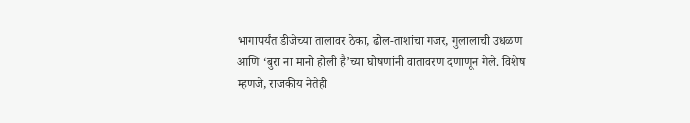भागापर्यंत डीजेच्या तालावर ठेका, ढोल-ताशांचा गजर, गुलालाची उधळण आणि ‘बुरा ना मानो होली है’च्या घोषणांनी वातावरण दणाणून गेले. विशेष म्हणजे, राजकीय नेतेही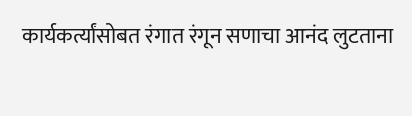कार्यकर्त्यांसोबत रंगात रंगून सणाचा आनंद लुटताना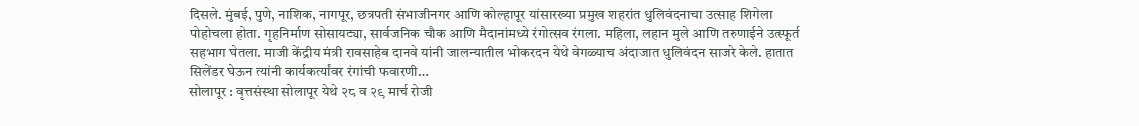दिसले. मुंबई, पुणे, नाशिक, नागपूर, छत्रपती संभाजीनगर आणि कोल्हापूर यांसारख्या प्रमुख शहरांत धुलिवंदनाचा उत्साह शिगेला पोहोचला होता. गृहनिर्माण सोसायट्या, सार्वजनिक चौक आणि मैदानांमध्ये रंगोत्सव रंगला. महिला, लहान मुले आणि तरुणाईने उत्स्फूर्त सहभाग घेतला. माजी केंद्रीय मंत्री रावसाहेब दानवे यांनी जालन्यातील भोकरदन येथे वेगळ्याच अंदाजात धुलिवंदन साजरे केले. हातात सिलेंडर घेऊन त्यांनी कार्यकर्त्यांवर रंगांची फवारणी…
सोलापूर : वृत्तसंस्था सोलापूर येथे २८ व २९ मार्च रोजी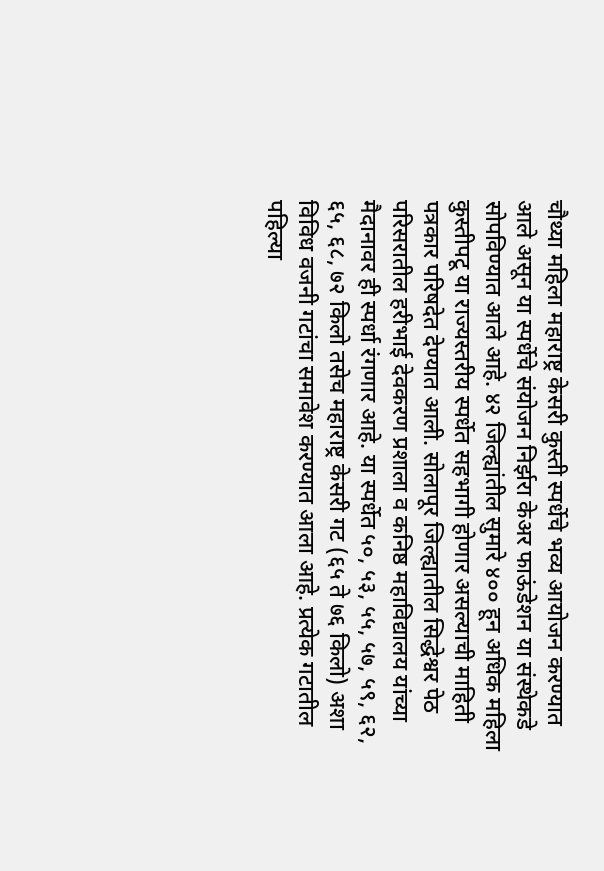चौथ्या महिला महाराष्ट्र केसरी कुस्ती स्पर्धेचे भव्य आयोजन करण्यात आले असून या स्पर्धेचे संयोजन निर्झरा केअर फाऊंडेशन या संस्थेकडे सोपविण्यात आले आहे. ४२ जिल्ह्यांतील सुमारे ४०० हून अधिक महिला कुस्तीपटू या राज्यस्तरीय स्पर्धेत सहभागी होणार असल्याची माहिती पत्रकार परिषदेत देण्यात आली. सोलापूर जिल्ह्यातील सिद्धेश्वर पेठ परिसरातील हरीभाई देवकरण प्रशाला व कनिष्ठ महाविद्यालय यांच्या मैदानावर ही स्पर्धा रंगणार आहे. या स्पर्धेत ५०, ५३, ५५, ५७, ५९, ६२, ६५, ६८, ७२ किलो तसेच महाराष्ट्र केसरी गट (६५ ते ७६ किलो) अशा विविध वजनी गटांचा समावेश करण्यात आला आहे. प्रत्येक गटातील पहिल्या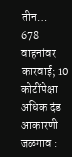तीन…
678 वाहनांवर कारवाई; 10 कोटींपेक्षा अधिक दंड आकारणी जळगाव :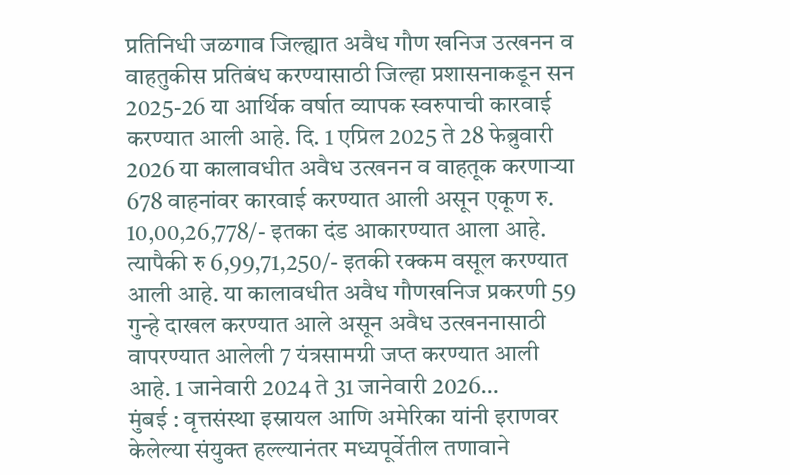प्रतिनिधी जळगाव जिल्ह्यात अवैध गौण खनिज उत्खनन व वाहतुकीस प्रतिबंध करण्यासाठी जिल्हा प्रशासनाकडून सन 2025-26 या आर्थिक वर्षात व्यापक स्वरुपाची कारवाई करण्यात आली आहे. दि. 1 एप्रिल 2025 ते 28 फेब्रुवारी 2026 या कालावधीत अवैध उत्खनन व वाहतूक करणाऱ्या 678 वाहनांवर कारवाई करण्यात आली असून एकूण रु. 10,00,26,778/- इतका दंड आकारण्यात आला आहे. त्यापैकी रु 6,99,71,250/- इतकी रक्कम वसूल करण्यात आली आहे. या कालावधीत अवैध गौणखनिज प्रकरणी 59 गुन्हे दाखल करण्यात आले असून अवैध उत्खननासाठी वापरण्यात आलेली 7 यंत्रसामग्री जप्त करण्यात आली आहे. 1 जानेवारी 2024 ते 31 जानेवारी 2026…
मुंबई : वृत्तसंस्था इस्रायल आणि अमेरिका यांनी इराणवर केलेल्या संयुक्त हल्ल्यानंतर मध्यपूर्वेतील तणावाने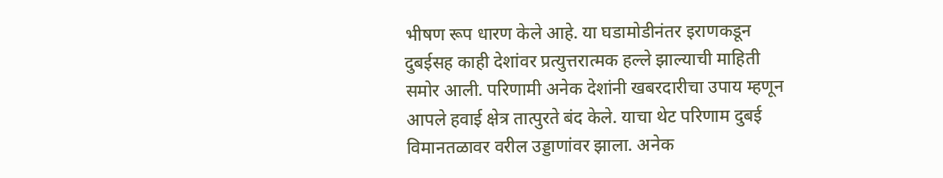भीषण रूप धारण केले आहे. या घडामोडीनंतर इराणकडून दुबईसह काही देशांवर प्रत्युत्तरात्मक हल्ले झाल्याची माहिती समोर आली. परिणामी अनेक देशांनी खबरदारीचा उपाय म्हणून आपले हवाई क्षेत्र तात्पुरते बंद केले. याचा थेट परिणाम दुबई विमानतळावर वरील उड्डाणांवर झाला. अनेक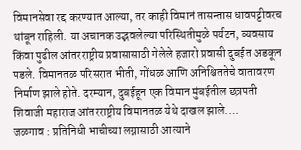विमानसेवा रद्द करण्यात आल्या, तर काही विमानं तासन्तास धावपट्टीवरच थांबून राहिली. या अचानक उद्भवलेल्या परिस्थितीमुळे पर्यटन, व्यवसाय किंवा पुढील आंतरराष्ट्रीय प्रवासासाठी गेलेले हजारो प्रवासी दुबईत अडकून पडले. विमानतळ परिसरात भीती, गोंधळ आणि अनिश्चिततेचे वातावरण निर्माण झाले होते. दरम्यान, दुबईहून एक विमान मुंबईतील छत्रपती शिवाजी महाराज आंतरराष्ट्रीय विमानतळ येथे दाखल झाले.…
जळगाव : प्रतिनिधी भाचीच्या लग्नासाठी आत्याने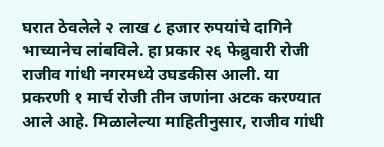घरात ठेवलेले २ लाख ८ हजार रुपयांचे दागिने भाच्यानेच लांबविले. हा प्रकार २६ फेब्रुवारी रोजी राजीव गांधी नगरमध्ये उघडकीस आली. या प्रकरणी १ मार्च रोजी तीन जणांना अटक करण्यात आले आहे. मिळालेल्या माहितीनुसार, राजीव गांधी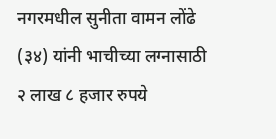नगरमधील सुनीता वामन लोंढे (३४) यांनी भाचीच्या लग्नासाठी २ लाख ८ हजार रुपये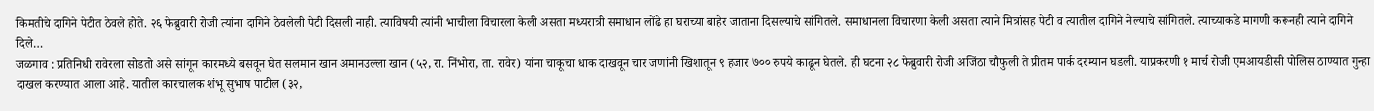किमतीचे दागिने पेटीत ठेवले होते. २६ फेब्रुवारी रोजी त्यांना दागिने ठेवलेली पेटी दिसली नाही. त्याविषयी त्यांनी भाचीला विचारला केली असता मध्यरात्री समाधान लोंढे हा घराच्या बाहेर जाताना दिसल्याचे सांगितले. समाधानला विचारणा केली असता त्याने मित्रांसह पेटी व त्यातील दागिने नेल्याचे सांगितले. त्याच्याकडे मागणी करूनही त्याने दागिने दिले…
जळगाव : प्रतिनिधी रावेरला सोडतो असे सांगून कारमध्ये बसवून घेत सलमान खान अमानउल्ला खान (५२, रा. निंभोरा, ता. रावेर) यांना चाकूचा धाक दाखवून चार जणांनी खिशातून ९ हजार ७०० रुपये काढून घेतले. ही घटना २८ फेब्रुवारी रोजी अजिंठा चौफुली ते प्रीतम पार्क दरम्यान घडली. याप्रकरणी १ मार्च रोजी एमआयडीसी पोलिस ठाण्यात गुन्हा दाखल करण्यात आला आहे. यातील कारचालक शंभू सुभाष पाटील (३२,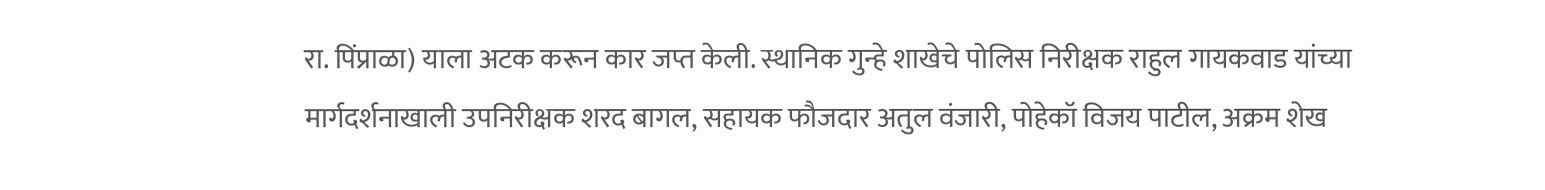रा. पिंप्राळा) याला अटक करून कार जप्त केली. स्थानिक गुन्हे शाखेचे पोलिस निरीक्षक राहुल गायकवाड यांच्या मार्गदर्शनाखाली उपनिरीक्षक शरद बागल, सहायक फौजदार अतुल वंजारी, पोहेकॉ विजय पाटील, अक्रम शेख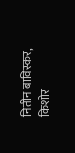नितीन बाविस्कर, किशोर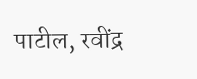पाटील, रवींद्र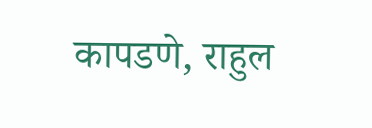कापडणे, राहुल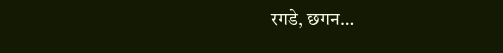रगडे, छगन…